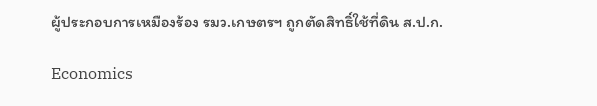ผู้ประกอบการเหมืองร้อง รมว.เกษตรฯ ถูกตัดสิทธิ์ใช้ที่ดิน ส.ป.ก.

Economics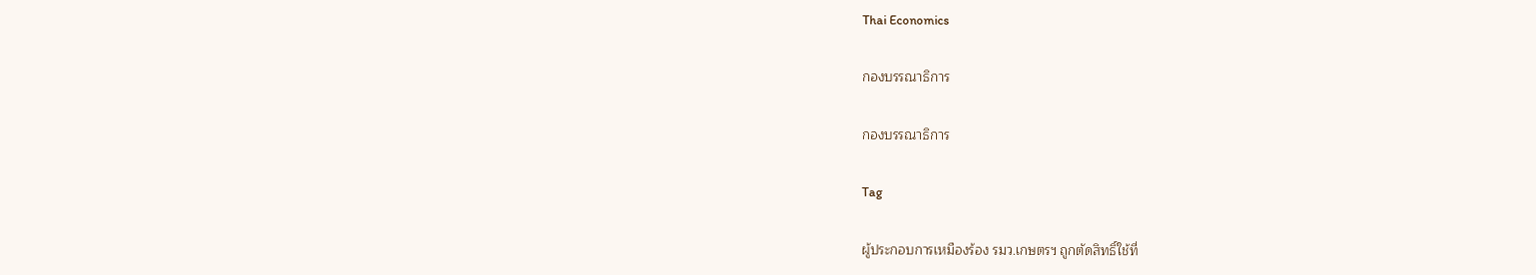Thai Economics

กองบรรณาธิการ

กองบรรณาธิการ

Tag

ผู้ประกอบการเหมืองร้อง รมว.เกษตรฯ ถูกตัดสิทธิ์ใช้ที่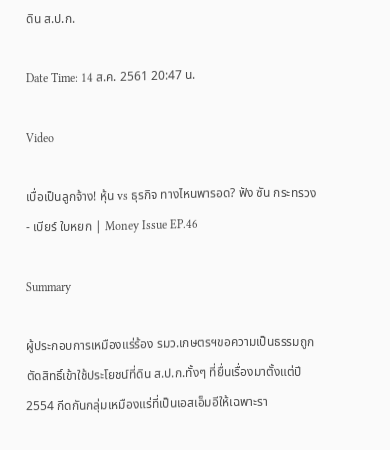ดิน ส.ป.ก.

Date Time: 14 ส.ค. 2561 20:47 น.

Video

เบื่อเป็นลูกจ้าง! หุ้น vs ธุรกิจ ทางไหนพารอด? ฟัง ซัน กระทรวง - เบียร์ ใบหยก | Money Issue EP.46

Summary

ผู้ประกอบการเหมืองแร่ร้อง รมว.เกษตรฯขอความเป็นธรรมถูกตัดสิทธิ์เข้าใช้ประโยชน์ที่ดิน ส.ป.ก.ทั้งๆ ที่ยื่นเรื่องมาตั้งแต่ปี 2554 กีดกันกลุ่มเหมืองแร่ที่เป็นเอสเอ็มอีให้เฉพาะรา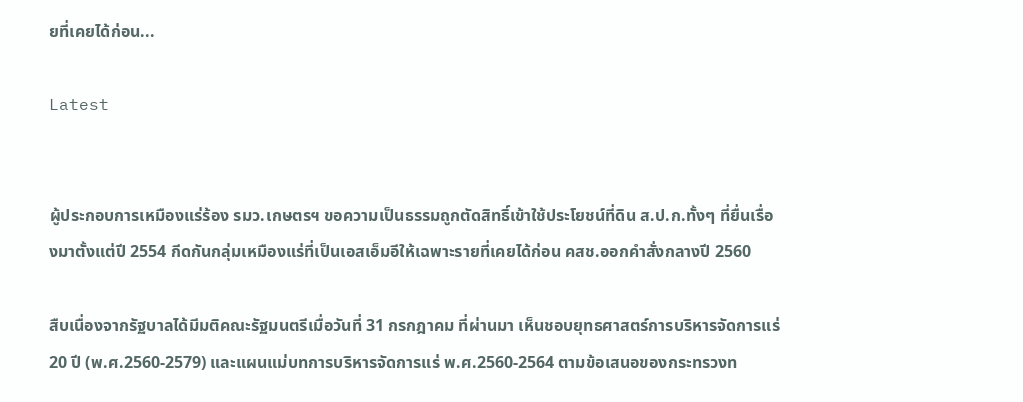ยที่เคยได้ก่อน...

Latest


ผู้ประกอบการเหมืองแร่ร้อง รมว.เกษตรฯ ขอความเป็นธรรมถูกตัดสิทธิ์เข้าใช้ประโยชน์ที่ดิน ส.ป.ก.ทั้งๆ ที่ยื่นเรื่องมาตั้งแต่ปี 2554 กีดกันกลุ่มเหมืองแร่ที่เป็นเอสเอ็มอีให้เฉพาะรายที่เคยได้ก่อน คสช.ออกคำสั่งกลางปี 2560

สืบเนื่องจากรัฐบาลได้มีมติคณะรัฐมนตรีเมื่อวันที่ 31 กรกฎาคม ที่ผ่านมา เห็นชอบยุทธศาสตร์การบริหารจัดการแร่ 20 ปี (พ.ศ.2560-2579) และแผนแม่บทการบริหารจัดการแร่ พ.ศ.2560-2564 ตามข้อเสนอของกระทรวงท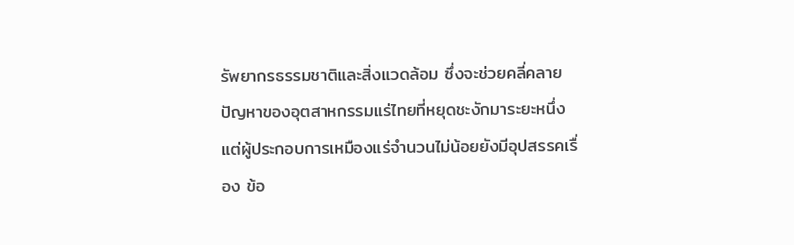รัพยากรธรรมชาติและสิ่งแวดล้อม ซึ่งจะช่วยคลี่คลายปัญหาของอุตสาหกรรมแร่ไทยที่หยุดชะงักมาระยะหนึ่ง แต่ผู้ประกอบการเหมืองแร่จำนวนไม่น้อยยังมีอุปสรรคเรื่อง ข้อ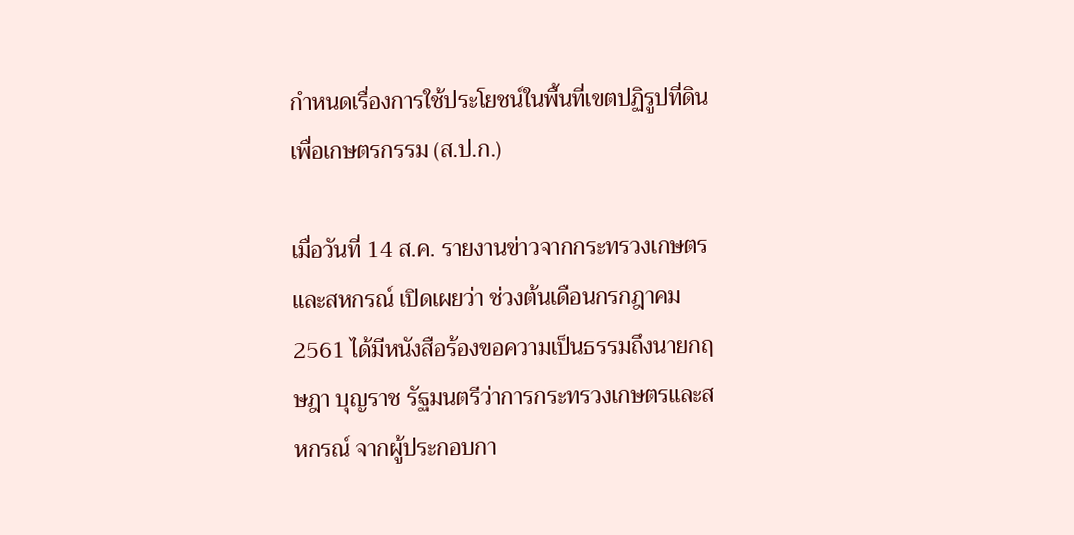กำหนดเรื่องการใช้ประโยชน์ในพื้นที่เขตปฏิรูปที่ดินเพื่อเกษตรกรรม (ส.ป.ก.)

เมื่อวันที่ 14 ส.ค. รายงานข่าวจากกระทรวงเกษตรและสหกรณ์ เปิดเผยว่า ช่วงต้นเดือนกรกฎาคม 2561 ได้มีหนังสือร้องขอความเป็นธรรมถึงนายกฤษฎา บุญราช รัฐมนตรีว่าการกระทรวงเกษตรและสหกรณ์ จากผู้ประกอบกา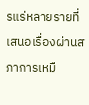รแร่หลายรายที่เสนอเรื่องผ่านสภาการเหมื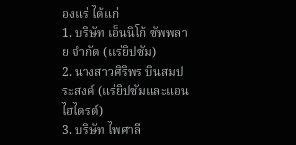องแร่ ได้แก่
1. บริษัท เอ็นนิโก้ ซัพพลาย จำกัด (เเร่ยิปซัม)
2. นางสาวศิริพร บินสมประสงค์ (แร่ยิปซัมและแอนไฮไดรต์)
3. บริษัท ไพศาลี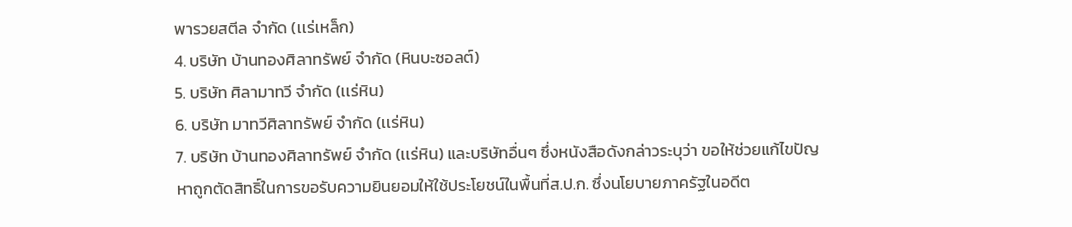พารวยสตีล จำกัด (เเร่เหล็ก)
4. บริษัท บ้านทองศิลาทรัพย์ จํากัด (หินบะซอลต์)
5. บริษัท ศิลามาทวี จำกัด (เเร่หิน)
6. บริษัท มาทวีศิลาทรัพย์ จำกัด (เเร่หิน)
7. บริษัท บ้านทองศิลาทรัพย์ จำกัด (เเร่หิน) และบริษัทอื่นๆ ซึ่งหนังสือดังกล่าวระบุว่า ขอให้ช่วยแก้ไขปัญหาถูกตัดสิทธิ์ในการขอรับความยินยอมให้ใช้ประโยชน์ในพื้นที่ส.ป.ก. ซึ่งนโยบายภาครัฐในอดีต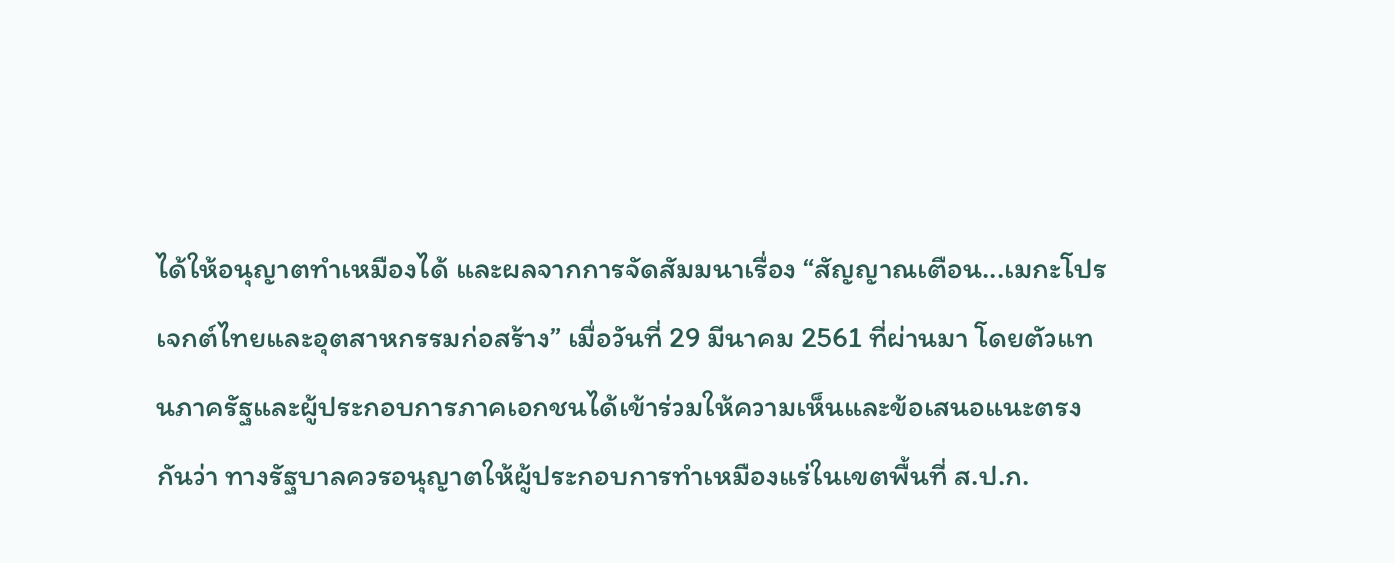ได้ให้อนุญาตทำเหมืองได้ และผลจากการจัดสัมมนาเรื่อง “สัญญาณเตือน...เมกะโปรเจกต์ไทยและอุตสาหกรรมก่อสร้าง” เมื่อวันที่ 29 มีนาคม 2561 ที่ผ่านมา โดยตัวแทนภาครัฐและผู้ประกอบการภาคเอกชนได้เข้าร่วมให้ความเห็นและข้อเสนอแนะตรงกันว่า ทางรัฐบาลควรอนุญาตให้ผู้ประกอบการทำเหมืองแร่ในเขตพื้นที่ ส.ป.ก.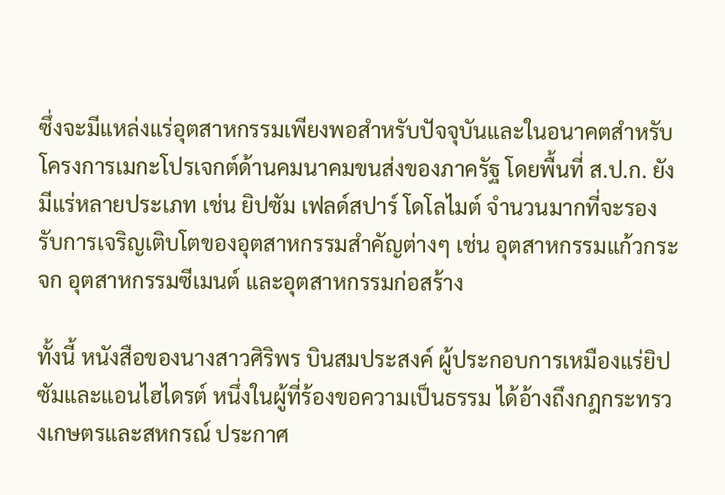ซึ่งจะมีแหล่งแร่อุตสาหกรรมเพียงพอสำหรับปัจจุบันและในอนาคตสำหรับโครงการเมกะโปรเจกต์ด้านคมนาคมขนส่งของภาครัฐ โดยพื้นที่ ส.ป.ก. ยังมีแร่หลายประเภท เช่น ยิปซัม เฟลด์สปาร์ โดโลไมต์ จำนวนมากที่จะรองรับการเจริญเติบโตของอุตสาหกรรมสำคัญต่างๆ เช่น อุตสาหกรรมแก้วกระจก อุตสาหกรรมซีเมนต์ และอุตสาหกรรมก่อสร้าง

ทั้งนี้ หนังสือของนางสาวศิริพร บินสมประสงค์ ผู้ประกอบการเหมืองแร่ยิปซัมและแอนไฮไดรต์ หนึ่งในผู้ที่ร้องขอความเป็นธรรม ได้อ้างถึงกฎกระทรวงเกษตรและสหกรณ์ ประกาศ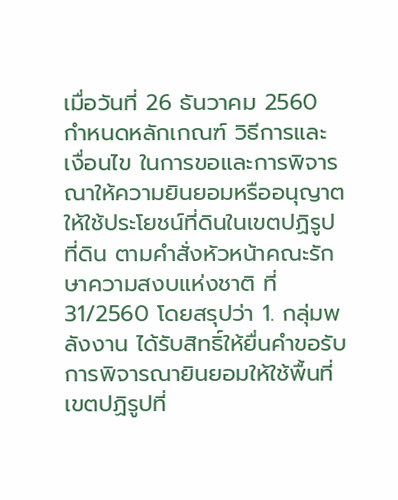เมื่อวันที่ 26 ธันวาคม 2560 กำหนดหลักเกณฑ์ วิธีการและเงื่อนไข ในการขอและการพิจารณาให้ความยินยอมหรืออนุญาตให้ใช้ประโยชน์ที่ดินในเขตปฏิรูปที่ดิน ตามคำสั่งหัวหน้าคณะรักษาความสงบแห่งชาติ ที่ 31/2560 โดยสรุปว่า 1. กลุ่มพลังงาน ได้รับสิทธิ์ให้ยื่นคำขอรับการพิจารณายินยอมให้ใช้พื้นที่เขตปฏิรูปที่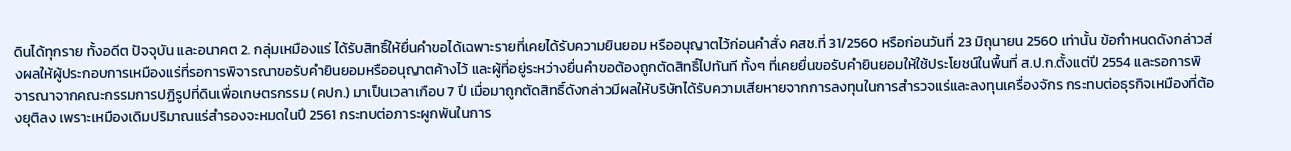ดินได้ทุกราย ทั้งอดีต ปัจจุบัน และอนาคต 2. กลุ่มเหมืองแร่ ได้รับสิทธิ์ให้ยื่นคำขอได้เฉพาะรายที่เคยได้รับความยินยอม หรืออนุญาตไว้ก่อนคำสั่ง คสช.ที่ 31/2560 หรือก่อนวันที่ 23 มิถุนายน 2560 เท่านั้น ข้อกำหนดดังกล่าวส่งผลให้ผู้ประกอบการเหมืองแร่ที่รอการพิจารณาขอรับคำยินยอมหรืออนุญาตค้างไว้ และผู้ที่อยู่ระหว่างยื่นคำขอต้องถูกตัดสิทธิ์ไปทันที ทั้งๆ ที่เคยยื่นขอรับคำยินยอมให้ใช้ประโยชน์ในพื้นที่ ส.ป.ก.ตั้งแต่ปี 2554 และรอการพิจารณาจากคณะกรรมการปฏิรูปที่ดินเพื่อเกษตรกรรม (คปก.) มาเป็นเวลาเกือบ 7 ปี เมื่อมาถูกตัดสิทธิ์ดังกล่าวมีผลให้บริษัทได้รับความเสียหายจากการลงทุนในการสำรวจแร่และลงทุนเครื่องจักร กระทบต่อธุรกิจเหมืองที่ต้องยุติลง เพราะเหมืองเดิมปริมาณแร่สำรองจะหมดในปี 2561 กระทบต่อภาระผูกพันในการ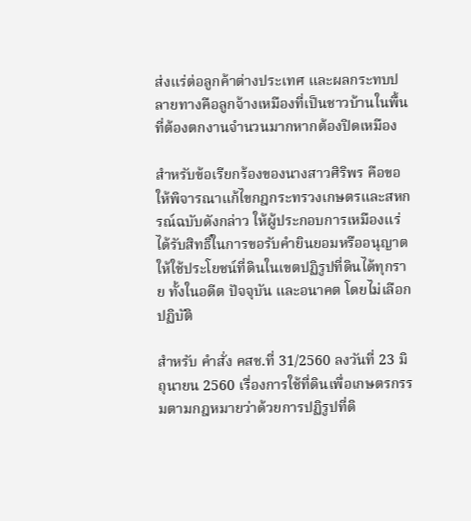ส่งแร่ต่อลูกค้าต่างประเทศ และผลกระทบปลายทางคือลูกจ้างเหมืองที่เป็นชาวบ้านในพื้นที่ต้องตกงานจำนวนมากหากต้องปิดเหมือง

สำหรับข้อเรียกร้องของนางสาวศิริพร คือขอให้พิจารณาแก้ไขกฎกระทรวงเกษตรและสหกรณ์ฉบับดังกล่าว ให้ผู้ประกอบการเหมืองแร่ได้รับสิทธิ์ในการขอรับคำยินยอมหรืออนุญาตให้ใช้ประโยชน์ที่ดินในเขตปฏิรูปที่ดินได้ทุกราย ทั้งในอดีต ปัจจุบัน และอนาคต โดยไม่เลือกปฏิบัติ

สำหรับ คำสั่ง คสช.ที่ 31/2560 ลงวันที่ 23 มิถุนายน 2560 เรื่องการใช้ที่ดินเพื่อเกษตรกรรมตามกฎหมายว่าด้วยการปฏิรูปที่ดิ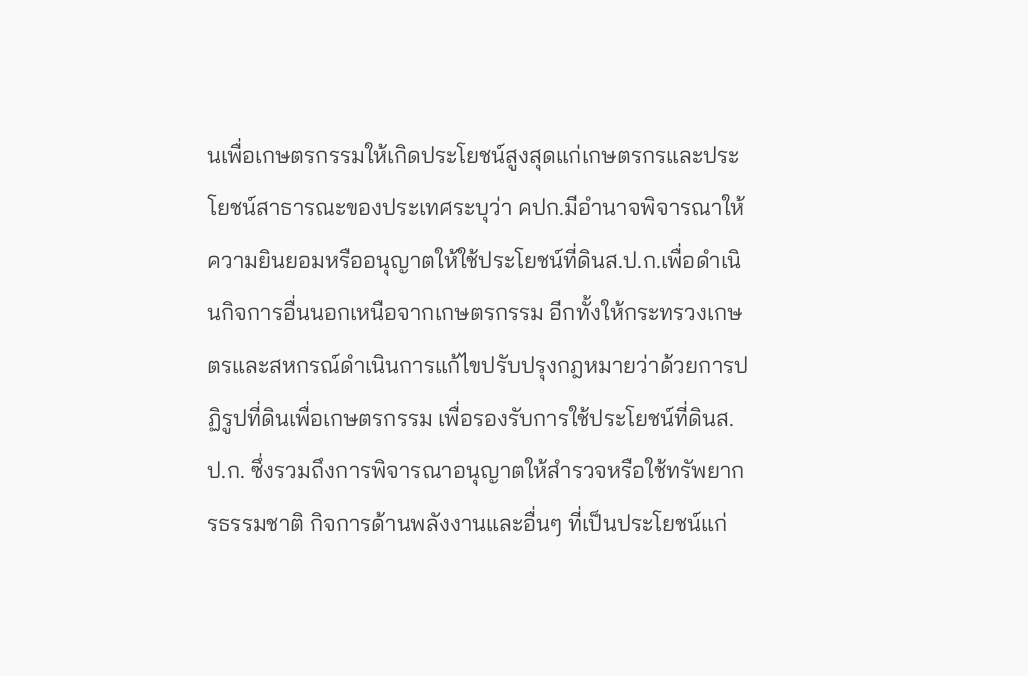นเพื่อเกษตรกรรมให้เกิดประโยชน์สูงสุดแก่เกษตรกรและประโยชน์สาธารณะของประเทศระบุว่า คปก.มีอำนาจพิจารณาให้ความยินยอมหรืออนุญาตให้ใช้ประโยชน์ที่ดินส.ป.ก.เพื่อดำเนินกิจการอื่นนอกเหนือจากเกษตรกรรม อีกทั้งให้กระทรวงเกษตรและสหกรณ์ดำเนินการแก้ไขปรับปรุงกฎหมายว่าด้วยการปฏิรูปที่ดินเพื่อเกษตรกรรม เพื่อรองรับการใช้ประโยชน์ที่ดินส.ป.ก. ซึ่งรวมถึงการพิจารณาอนุญาตให้สำรวจหรือใช้ทรัพยากรธรรมชาติ กิจการด้านพลังงานและอื่นๆ ที่เป็นประโยชน์แก่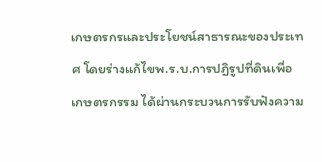เกษตรกรและประโยชน์สาธารณะของประเทศ โดยร่างแก้ไขพ.ร.บ.การปฏิรูปที่ดินเพื่อเกษตรกรรม ได้ผ่านกระบวนการรับฟังความ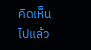คิดเห็นไปแล้ว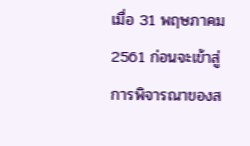เมื่อ 31 พฤษภาคม 2561 ก่อนจะเข้าสู่การพิจารณาของส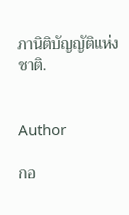ภานิติบัญญัติแห่งชาติ.


Author

กอ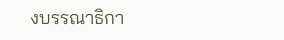งบรรณาธิกา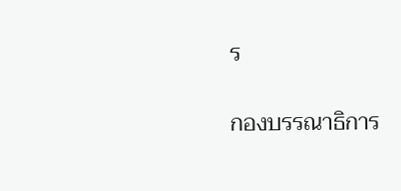ร

กองบรรณาธิการ